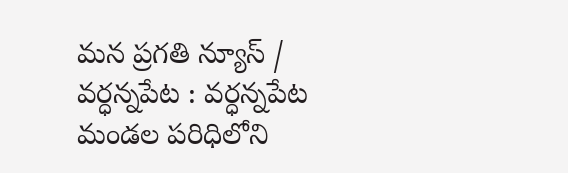మన ప్రగతి న్యూస్ / వర్ధన్నపేట : వర్ధన్నపేట మండల పరిధిలోని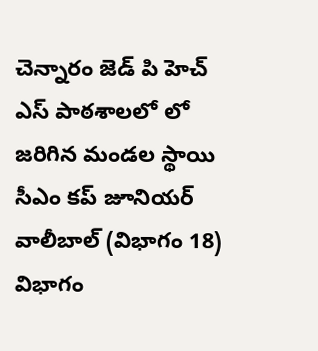చెన్నారం జెడ్ పి హెచ్ ఎస్ పాఠశాలలో లో జరిగిన మండల స్థాయి సీఎం కప్ జూనియర్ వాలీబాల్ (విభాగం 18) విభాగం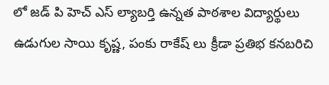లో జడ్ పి హెచ్ ఎస్ ల్యాబర్తి ఉన్నత పాఠశాల విద్యార్థులు ఉడుగుల సాయి కృష్ణ, పంకు రాకేష్ లు క్రీడా ప్రతిభ కనబరిచి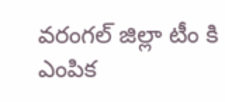వరంగల్ జిల్లా టీం కి ఎంపిక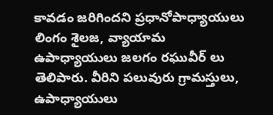కావడం జరిగిందని ప్రధానోపాధ్యాయులు లింగం శైలజ, వ్యాయామ ఉపాధ్యాయులు జలగం రఘువీర్ లు తెలిపారు. వీరిని పలువురు గ్రామస్తులు, ఉపాధ్యాయులు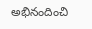అభినందించి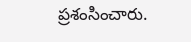ప్రశంసించారు.